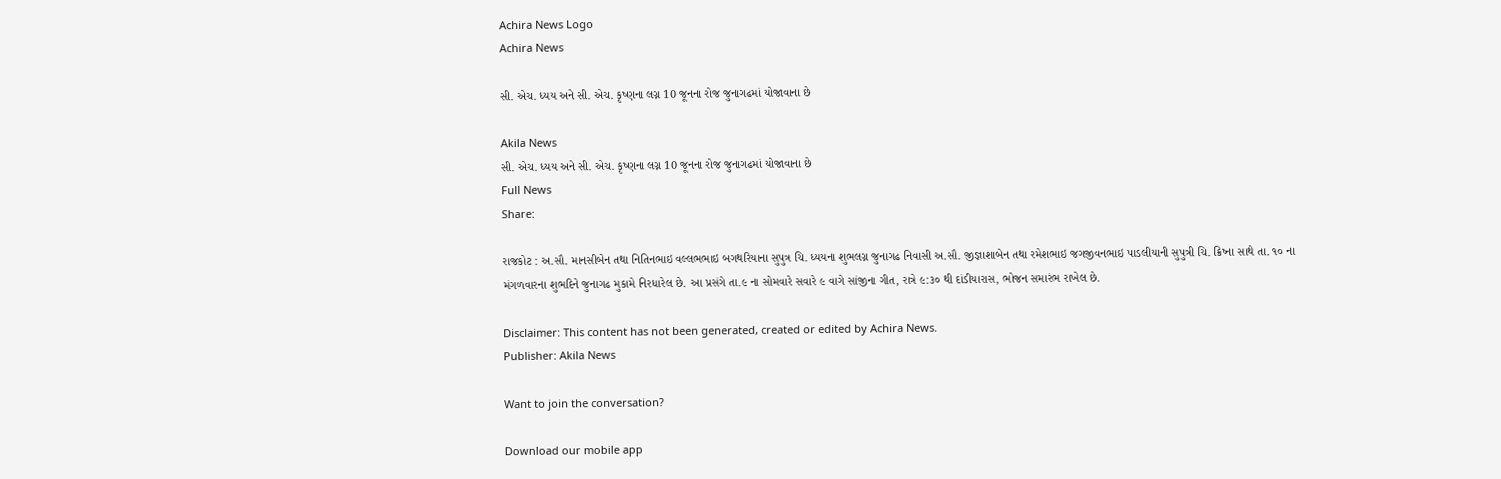Achira News Logo
Achira News

સી. એચ. ધ્યય અને સી. એચ. કૃષ્ણના લગ્ન 10 જૂનના રોજ જુનાગઢમાં યોજાવાના છે

Akila News
સી. એચ. ધ્યય અને સી. એચ. કૃષ્ણના લગ્ન 10 જૂનના રોજ જુનાગઢમાં યોજાવાના છે
Full News
Share:

રાજકોટ : અ.સૌ. માનસીબેન તથા નિતિનભાઇ વલ્લભભાઇ બગથરિયાના સુપુત્ર ચિ. ધ્‍યયના શુભલગ્ન જુનાગઢ નિવાસી અ.સૌ. જીજ્ઞાશાબેન તથા રમેશભાઇ જગજીવનભાઇ પાડલીયાની સુપુત્રી ચિ. ક્રિષ્‍ના સાથે તા. ૧૦ ના મંગળવારના શુભદિને જુનાગઢ મુકામે નિરધારેલ છે. આ પ્રસંગે તા.૯ ના સોમવારે સવારે ૯ વાગે સાંજીના ગીત, રાત્રે ૯:૩૦ થી દાંડીયારાસ, ભોજન સમારંભ રાખેલ છે.

Disclaimer: This content has not been generated, created or edited by Achira News.
Publisher: Akila News

Want to join the conversation?

Download our mobile app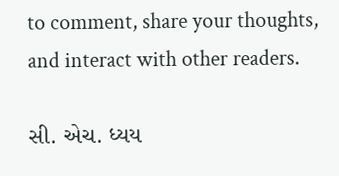to comment, share your thoughts, and interact with other readers.

સી. એચ. ધ્યય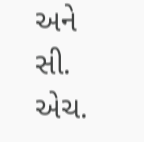અને સી. એચ.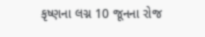કૃષ્ણના લગ્ન 10 જૂનના રોજ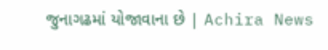જુનાગઢમાં યોજાવાના છે | Achira News